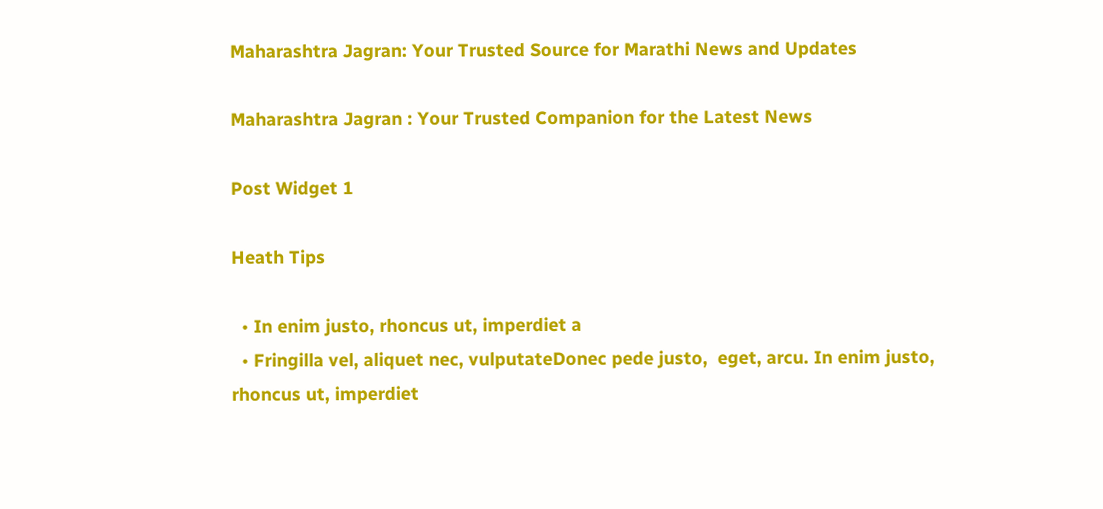Maharashtra Jagran: Your Trusted Source for Marathi News and Updates

Maharashtra Jagran : Your Trusted Companion for the Latest News

Post Widget 1

Heath Tips

  • In enim justo, rhoncus ut, imperdiet a
  • Fringilla vel, aliquet nec, vulputateDonec pede justo,  eget, arcu. In enim justo, rhoncus ut, imperdiet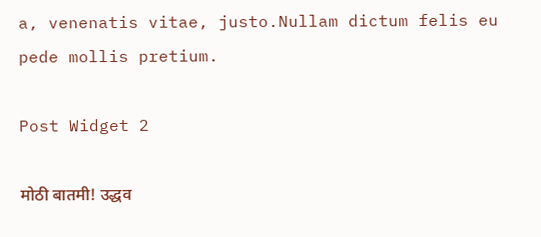a, venenatis vitae, justo.Nullam dictum felis eu pede mollis pretium.

Post Widget 2

मोठी बातमी! उद्धव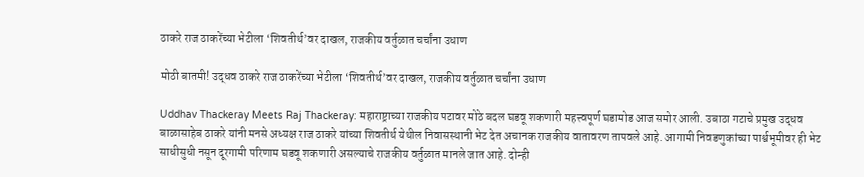ठाकरे राज ठाकरेंच्या भेटीला ‘शिवतीर्थ’वर दाखल, राजकीय वर्तुळात चर्चांना उधाण

मोठी बातमी! उद्धव ठाकरे राज ठाकरेंच्या भेटीला ‘शिवतीर्थ’वर दाखल, राजकीय वर्तुळात चर्चांना उधाण

Uddhav Thackeray Meets Raj Thackeray: महाराष्ट्राच्या राजकीय पटावर मोठे बदल घडवू शकणारी महत्त्वपूर्ण घडामोड आज समोर आली. उबाठा गटाचे प्रमुख उद्धव बाळासाहेब ठाकरे यांनी मनसे अध्यक्ष राज ठाकरे यांच्या शिवतीर्थ येथील निवासस्थानी भेट देत अचानक राजकीय वातावरण तापवले आहे. आगामी निवडणुकांच्या पार्श्वभूमीवर ही भेट साधीसुधी नसून दूरगामी परिणाम घडवू शकणारी असल्याचे राजकीय वर्तुळात मानले जात आहे. दोन्ही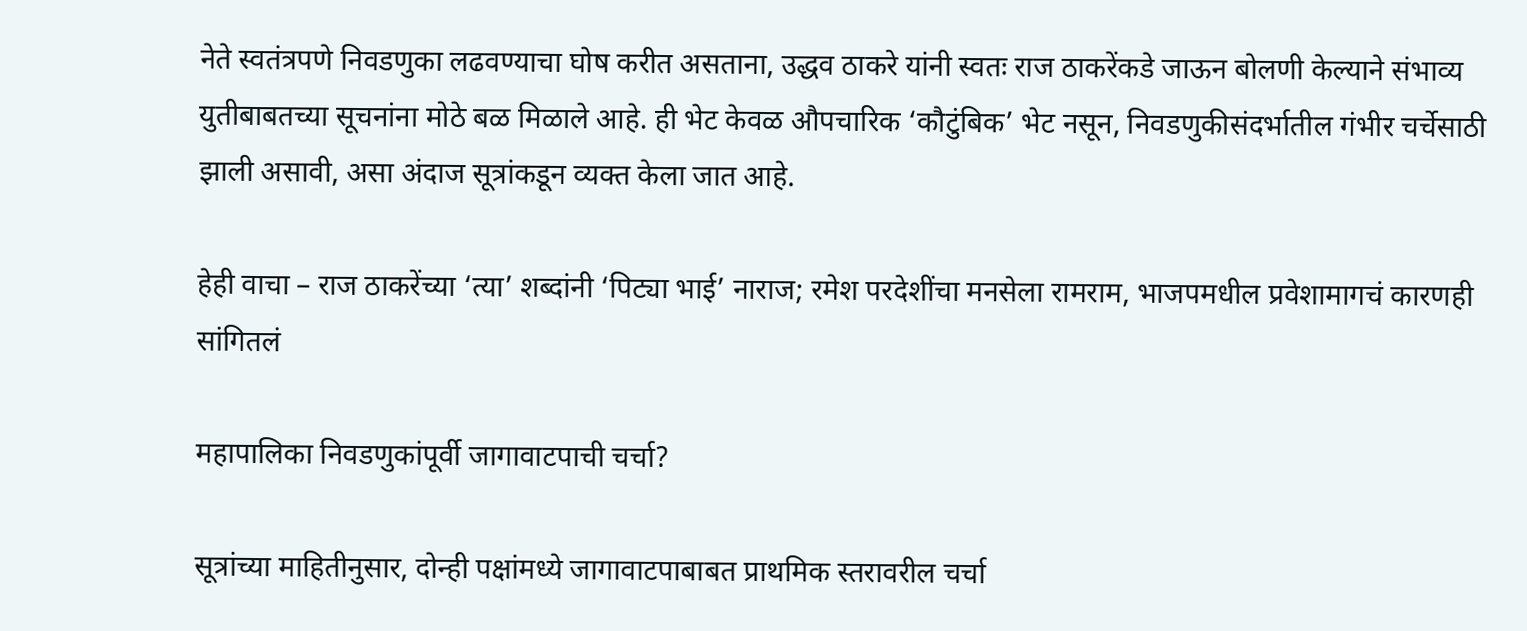नेते स्वतंत्रपणे निवडणुका लढवण्याचा घोष करीत असताना, उद्धव ठाकरे यांनी स्वतः राज ठाकरेंकडे जाऊन बोलणी केल्याने संभाव्य युतीबाबतच्या सूचनांना मोठे बळ मिळाले आहे. ही भेट केवळ औपचारिक ‘कौटुंबिक’ भेट नसून, निवडणुकीसंदर्भातील गंभीर चर्चेसाठी झाली असावी, असा अंदाज सूत्रांकडून व्यक्त केला जात आहे.

हेही वाचा – राज ठाकरेंच्या ‘त्या’ शब्दांनी ‘पिट्या भाई’ नाराज; रमेश परदेशींचा मनसेला रामराम, भाजपमधील प्रवेशामागचं कारणही सांगितलं

महापालिका निवडणुकांपूर्वी जागावाटपाची चर्चा?

सूत्रांच्या माहितीनुसार, दोन्ही पक्षांमध्ये जागावाटपाबाबत प्राथमिक स्तरावरील चर्चा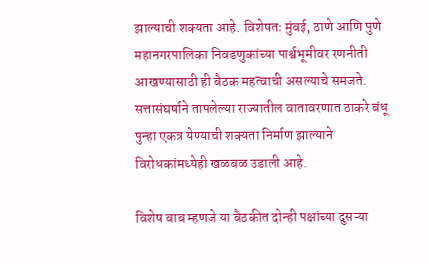झाल्याची शक्यता आहे. विशेषतः मुंबई, ठाणे आणि पुणे महानगरपालिका निवडणुकांच्या पार्श्वभूमीवर रणनीती आखण्यासाठी ही बैठक महत्वाची असल्याचे समजते. सत्तासंघर्षाने तापलेल्या राज्यातील वातावरणात ठाकरे बंधू पुन्हा एकत्र येण्याची शक्यता निर्माण झाल्याने विरोधकांमध्येही खळबळ उडाली आहे.

विशेष बाब म्हणजे या बैठकीत दोन्ही पक्षांच्या दुसऱ्या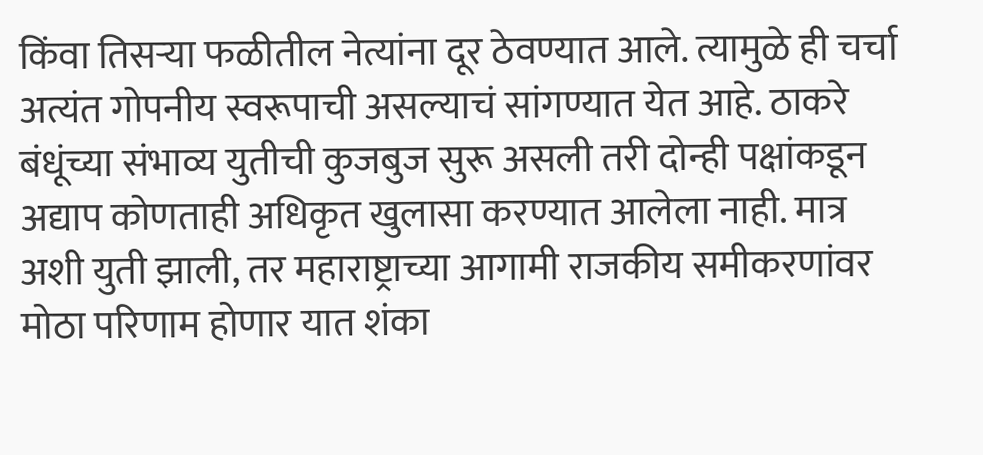किंवा तिसऱ्या फळीतील नेत्यांना दूर ठेवण्यात आले. त्यामुळे ही चर्चा अत्यंत गोपनीय स्वरूपाची असल्याचं सांगण्यात येत आहे. ठाकरे बंधूंच्या संभाव्य युतीची कुजबुज सुरू असली तरी दोन्ही पक्षांकडून अद्याप कोणताही अधिकृत खुलासा करण्यात आलेला नाही. मात्र अशी युती झाली, तर महाराष्ट्राच्या आगामी राजकीय समीकरणांवर मोठा परिणाम होणार यात शंका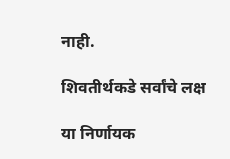नाही.

शिवतीर्थकडे सर्वांचे लक्ष

या निर्णायक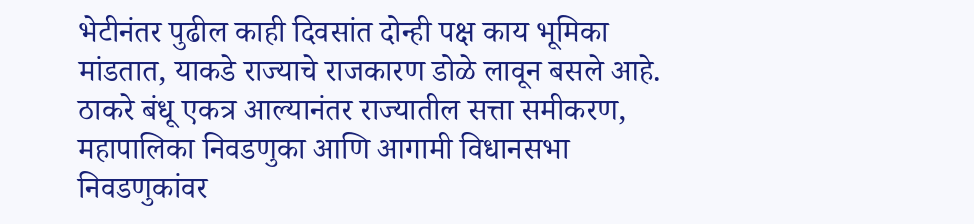भेटीनंतर पुढील काही दिवसांत दोन्ही पक्ष काय भूमिका मांडतात, याकडे राज्याचे राजकारण डोळे लावून बसले आहे. ठाकरे बंधू एकत्र आल्यानंतर राज्यातील सत्ता समीकरण, महापालिका निवडणुका आणि आगामी विधानसभा निवडणुकांवर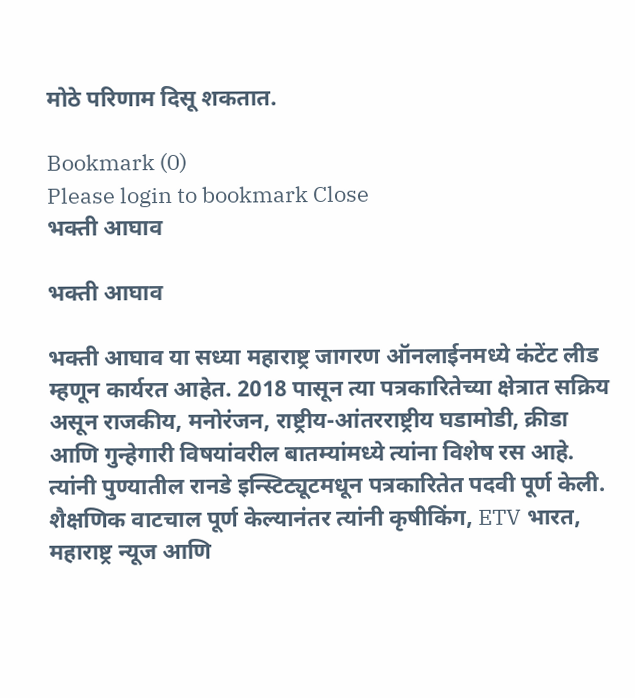मोठे परिणाम दिसू शकतात.

Bookmark (0)
Please login to bookmark Close
भक्ती आघाव

भक्ती आघाव

भक्ती आघाव या सध्या महाराष्ट्र जागरण ऑनलाईनमध्ये कंटेंट लीड म्हणून कार्यरत आहेत. 2018 पासून त्या पत्रकारितेच्या क्षेत्रात सक्रिय असून राजकीय, मनोरंजन, राष्ट्रीय-आंतरराष्ट्रीय घडामोडी, क्रीडा आणि गुन्हेगारी विषयांवरील बातम्यांमध्ये त्यांना विशेष रस आहे. त्यांनी पुण्यातील रानडे इन्स्टिट्यूटमधून पत्रकारितेत पदवी पूर्ण केली. शैक्षणिक वाटचाल पूर्ण केल्यानंतर त्यांनी कृषीकिंग, ETV भारत, महाराष्ट्र न्यूज आणि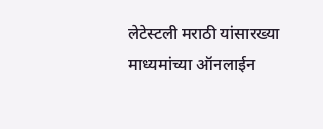लेटेस्टली मराठी यांसारख्या माध्यमांच्या ऑनलाईन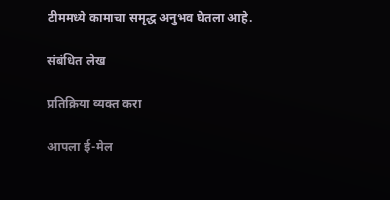टीममध्ये कामाचा समृद्ध अनुभव घेतला आहे.

संबंधित लेख

प्रतिक्रिया व्यक्त करा

आपला ई-मेल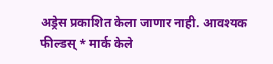अड्रेस प्रकाशित केला जाणार नाही. आवश्यक फील्डस् * मार्क केले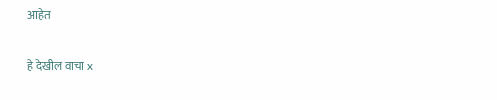आहेत

हे देखील वाचा x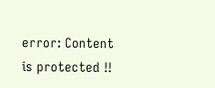error: Content is protected !!